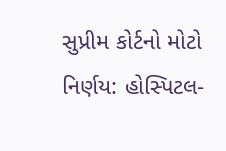સુપ્રીમ કોર્ટનો મોટો નિર્ણય: હોસ્પિટલ-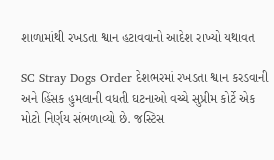શાળામાંથી રખડતા શ્વાન હટાવવાનો આદેશ રાખ્યો યથાવત

SC Stray Dogs Order દેશભરમાં રખડતા શ્વાન કરડવાની અને હિંસક હુમલાની વધતી ઘટનાઓ વચ્ચે સુપ્રીમ કોર્ટે એક મોટો નિર્ણય સંભળાવ્યો છે. જસ્ટિસ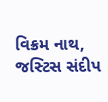વિક્રમ નાથ, જસ્ટિસ સંદીપ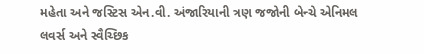મહેતા અને જસ્ટિસ એન.વી. અંજારિયાની ત્રણ જજોની બેન્ચે એનિમલ લવર્સ અને સ્વૈચ્છિક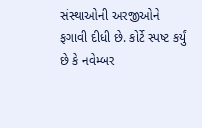સંસ્થાઓની અરજીઓને ફગાવી દીધી છે. કોર્ટે સ્પષ્ટ કર્યું છે કે નવેમ્બર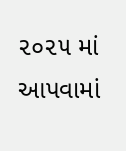૨૦૨૫ માં આપવામાં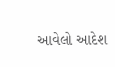આવેલો આદેશ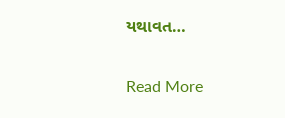યથાવત…

Read More